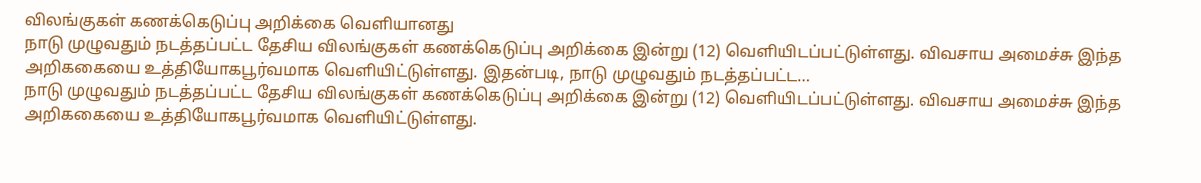விலங்குகள் கணக்கெடுப்பு அறிக்கை வெளியானது
நாடு முழுவதும் நடத்தப்பட்ட தேசிய விலங்குகள் கணக்கெடுப்பு அறிக்கை இன்று (12) வெளியிடப்பட்டுள்ளது. விவசாய அமைச்சு இந்த அறிககையை உத்தியோகபூர்வமாக வெளியிட்டுள்ளது. இதன்படி, நாடு முழுவதும் நடத்தப்பட்ட…
நாடு முழுவதும் நடத்தப்பட்ட தேசிய விலங்குகள் கணக்கெடுப்பு அறிக்கை இன்று (12) வெளியிடப்பட்டுள்ளது. விவசாய அமைச்சு இந்த அறிககையை உத்தியோகபூர்வமாக வெளியிட்டுள்ளது.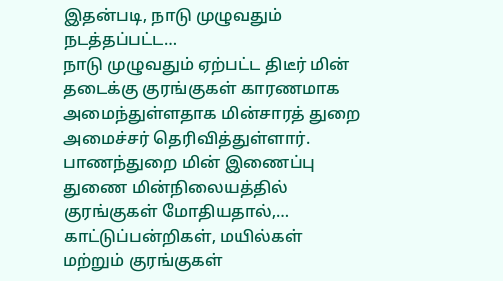இதன்படி, நாடு முழுவதும் நடத்தப்பட்ட…
நாடு முழுவதும் ஏற்பட்ட திடீர் மின் தடைக்கு குரங்குகள் காரணமாக அமைந்துள்ளதாக மின்சாரத் துறை அமைச்சர் தெரிவித்துள்ளார். பாணந்துறை மின் இணைப்பு துணை மின்நிலையத்தில் குரங்குகள் மோதியதால்,…
காட்டுப்பன்றிகள், மயில்கள் மற்றும் குரங்குகள்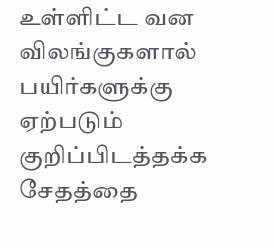உள்ளிட்ட வன விலங்குகளால் பயிர்களுக்கு ஏற்படும் குறிப்பிடத்தக்க சேதத்தை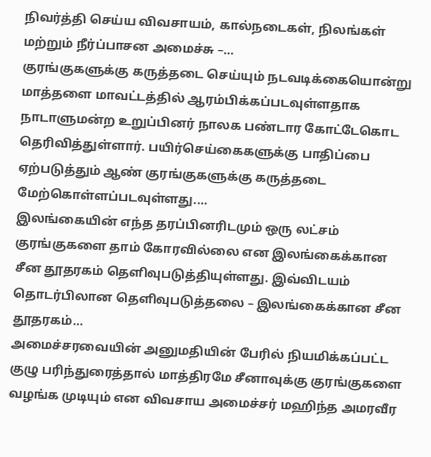நிவர்த்தி செய்ய விவசாயம், கால்நடைகள், நிலங்கள் மற்றும் நீர்ப்பாசன அமைச்சு –…
குரங்குகளுக்கு கருத்தடை செய்யும் நடவடிக்கையொன்று மாத்தளை மாவட்டத்தில் ஆரம்பிக்கப்படவுள்ளதாக நாடாளுமன்ற உறுப்பினர் நாலக பண்டார கோட்டேகொட தெரிவித்துள்ளார். பயிர்செய்கைகளுக்கு பாதிப்பை ஏற்படுத்தும் ஆண் குரங்குகளுக்கு கருத்தடை மேற்கொள்ளப்படவுள்ளது.…
இலங்கையின் எந்த தரப்பினரிடமும் ஒரு லட்சம் குரங்குகளை தாம் கோரவில்லை என இலங்கைக்கான சீன தூதரகம் தெளிவுபடுத்தியுள்ளது. இவ்விடயம் தொடர்பிலான தௌிவுபடுத்தலை – இலங்கைக்கான சீன தூதரகம்…
அமைச்சரவையின் அனுமதியின் பேரில் நியமிக்கப்பட்ட குழு பரிந்துரைத்தால் மாத்திரமே சீனாவுக்கு குரங்குகளை வழங்க முடியும் என விவசாய அமைச்சர் மஹிந்த அமரவீர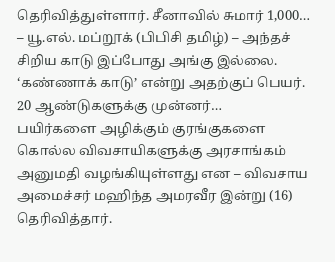தெரிவித்துள்ளார். சீனாவில் சுமார் 1,000…
– யூ.எல். மப்றூக் (பிபிசி தமிழ்) – அந்தச் சிறிய காடு இப்போது அங்கு இல்லை. ‘கண்ணாக் காடு’ என்று அதற்குப் பெயர். 20 ஆண்டுகளுக்கு முன்னர்…
பயிர்களை அழிக்கும் குரங்குகளை கொல்ல விவசாயிகளுக்கு அரசாங்கம் அனுமதி வழங்கியுள்ளது என – விவசாய அமைச்சர் மஹிந்த அமரவீர இன்று (16) தெரிவித்தார்.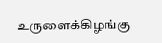உருளைக்கிழங்கு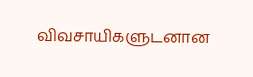விவசாயிகளுடனான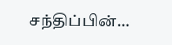சந்திப்பின்…